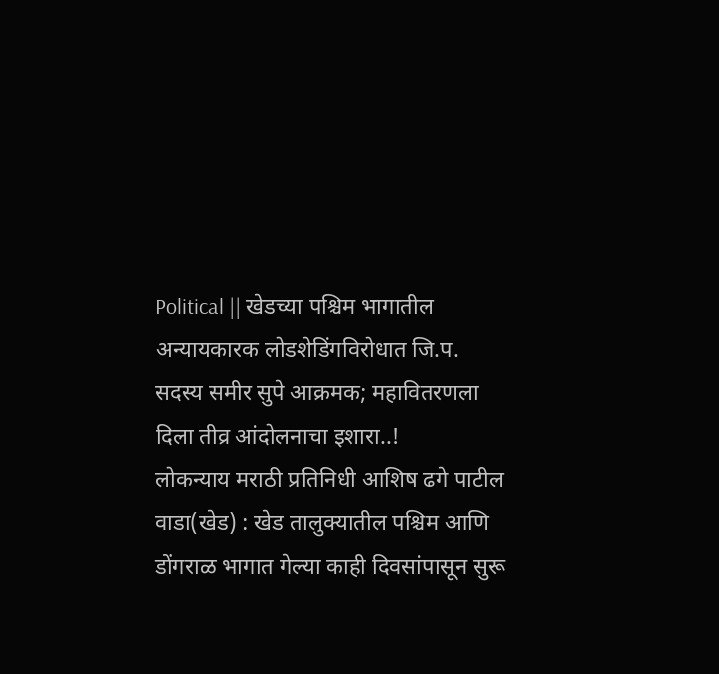Political || खेडच्या पश्चिम भागातील अन्यायकारक लोडशेडिंगविरोधात जि.प. सदस्य समीर सुपे आक्रमक; महावितरणला दिला तीव्र आंदोलनाचा इशारा..!
लोकन्याय मराठी प्रतिनिधी आशिष ढगे पाटील
वाडा(खेड) : खेड तालुक्यातील पश्चिम आणि डोंगराळ भागात गेल्या काही दिवसांपासून सुरू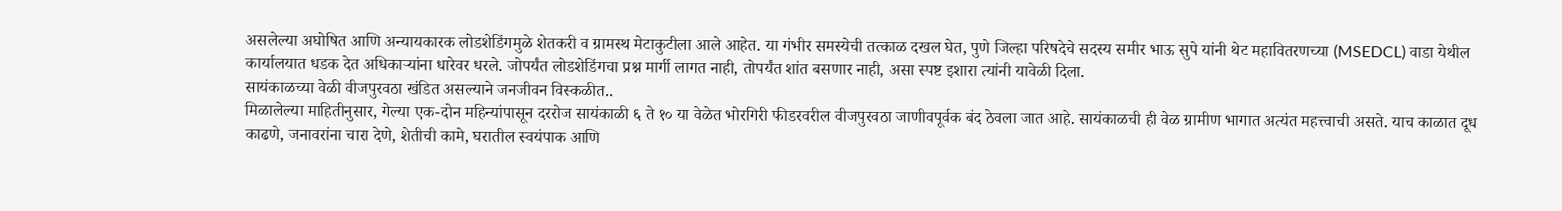असलेल्या अघोषित आणि अन्यायकारक लोडशेडिंगमुळे शेतकरी व ग्रामस्थ मेटाकुटीला आले आहेत. या गंभीर समस्येची तत्काळ दखल घेत, पुणे जिल्हा परिषदेचे सदस्य समीर भाऊ सुपे यांनी थेट महावितरणच्या (MSEDCL) वाडा येथील कार्यालयात धडक देत अधिकाऱ्यांना धारेवर धरले. जोपर्यंत लोडशेडिंगचा प्रश्न मार्गी लागत नाही, तोपर्यंत शांत बसणार नाही, असा स्पष्ट इशारा त्यांनी यावेळी दिला.
सायंकाळच्या वेळी वीजपुरवठा खंडित असल्याने जनजीवन विस्कळीत..
मिळालेल्या माहितीनुसार, गेल्या एक-दोन महिन्यांपासून दररोज सायंकाळी ६ ते १० या वेळेत भोरगिरी फीडरवरील वीजपुरवठा जाणीवपूर्वक बंद ठेवला जात आहे. सायंकाळची ही वेळ ग्रामीण भागात अत्यंत महत्त्वाची असते. याच काळात दूध काढणे, जनावरांना चारा देणे, शेतीची कामे, घरातील स्वयंपाक आणि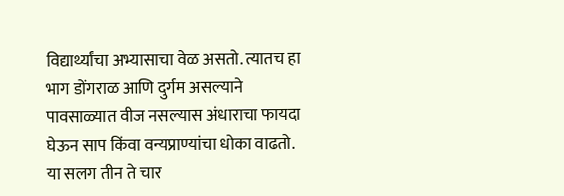विद्यार्थ्यांचा अभ्यासाचा वेळ असतो. त्यातच हा भाग डोंगराळ आणि दुर्गम असल्याने पावसाळ्यात वीज नसल्यास अंधाराचा फायदा घेऊन साप किंवा वन्यप्राण्यांचा धोका वाढतो. या सलग तीन ते चार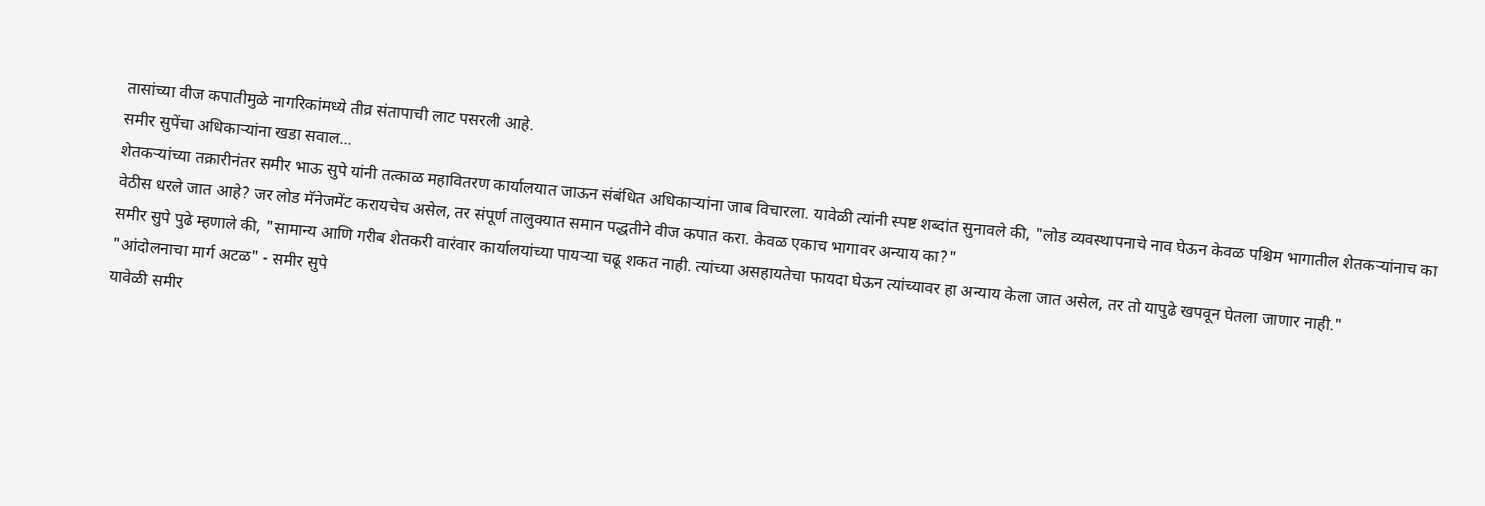तासांच्या वीज कपातीमुळे नागरिकांमध्ये तीव्र संतापाची लाट पसरली आहे.
समीर सुपेंचा अधिकाऱ्यांना खडा सवाल...
शेतकऱ्यांच्या तक्रारीनंतर समीर भाऊ सुपे यांनी तत्काळ महावितरण कार्यालयात जाऊन संबंधित अधिकाऱ्यांना जाब विचारला. यावेळी त्यांनी स्पष्ट शब्दांत सुनावले की, "लोड व्यवस्थापनाचे नाव घेऊन केवळ पश्चिम भागातील शेतकऱ्यांनाच का वेठीस धरले जात आहे? जर लोड मॅनेजमेंट करायचेच असेल, तर संपूर्ण तालुक्यात समान पद्धतीने वीज कपात करा. केवळ एकाच भागावर अन्याय का?"
समीर सुपे पुढे म्हणाले की, "सामान्य आणि गरीब शेतकरी वारंवार कार्यालयांच्या पायऱ्या चढू शकत नाही. त्यांच्या असहायतेचा फायदा घेऊन त्यांच्यावर हा अन्याय केला जात असेल, तर तो यापुढे खपवून घेतला जाणार नाही."
"आंदोलनाचा मार्ग अटळ" - समीर सुपे
यावेळी समीर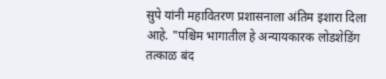सुपे यांनी महावितरण प्रशासनाला अंतिम इशारा दिला आहे. "पश्चिम भागातील हे अन्यायकारक लोडशेडिंग तत्काळ बंद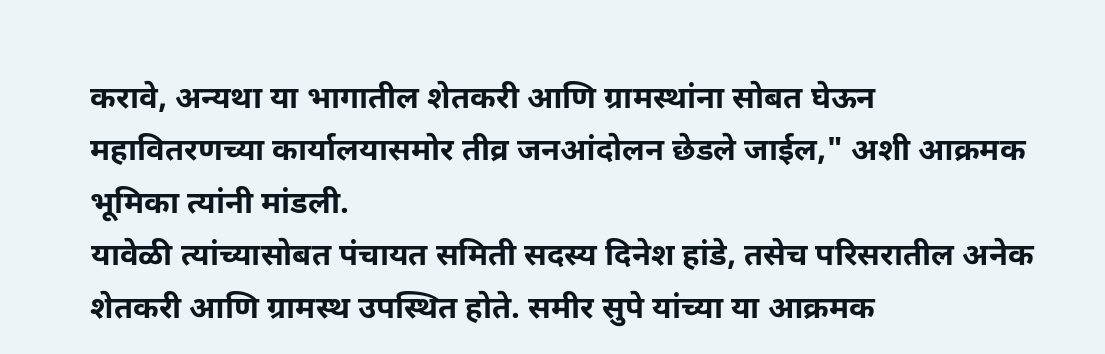करावे, अन्यथा या भागातील शेतकरी आणि ग्रामस्थांना सोबत घेऊन महावितरणच्या कार्यालयासमोर तीव्र जनआंदोलन छेडले जाईल," अशी आक्रमक भूमिका त्यांनी मांडली.
यावेळी त्यांच्यासोबत पंचायत समिती सदस्य दिनेश हांडे, तसेच परिसरातील अनेक शेतकरी आणि ग्रामस्थ उपस्थित होते. समीर सुपे यांच्या या आक्रमक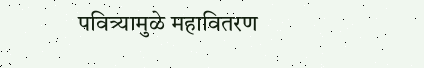पवित्र्यामुळे महावितरण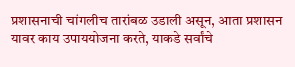प्रशासनाची चांगलीच तारांबळ उडाली असून, आता प्रशासन यावर काय उपाययोजना करते, याकडे सर्वांचे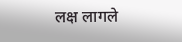लक्ष लागले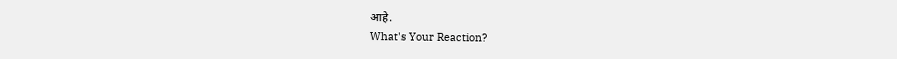आहे.
What's Your Reaction?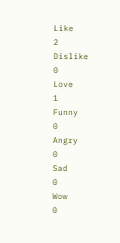Like
2
Dislike
0
Love
1
Funny
0
Angry
0
Sad
0
Wow
0